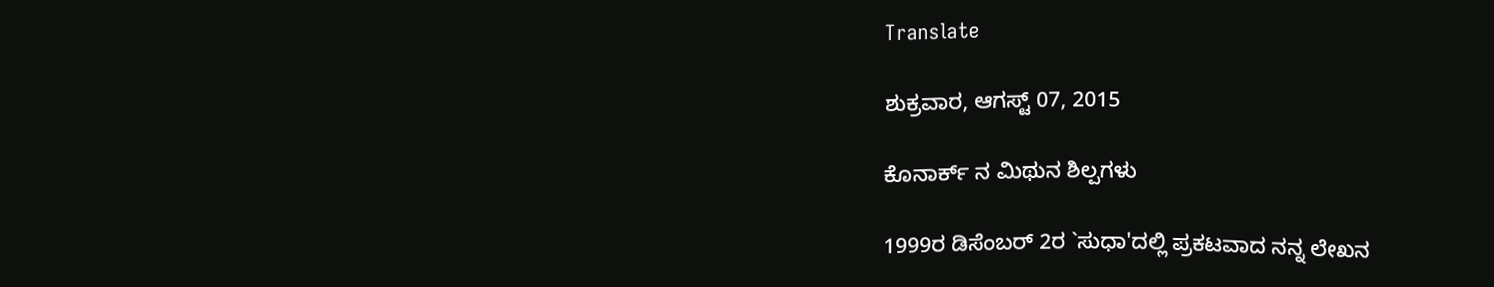Translate

ಶುಕ್ರವಾರ, ಆಗಸ್ಟ್ 07, 2015

ಕೊನಾರ್ಕ್ ನ ಮಿಥುನ ಶಿಲ್ಪಗಳು

1999ರ ಡಿಸೆಂಬರ್ 2ರ `ಸುಧಾ'ದಲ್ಲಿ ಪ್ರಕಟವಾದ ನನ್ನ ಲೇಖನ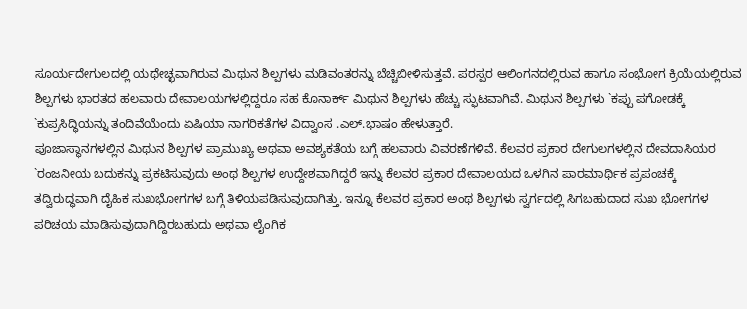ಸೂರ್ಯದೇಗುಲದಲ್ಲಿ ಯಥೇಚ್ಛವಾಗಿರುವ ಮಿಥುನ ಶಿಲ್ಪಗಳು ಮಡಿವಂತರನ್ನು ಬೆಚ್ಚಿಬೀಳಿಸುತ್ತವೆ. ಪರಸ್ಪರ ಆಲಿಂಗನದಲ್ಲಿರುವ ಹಾಗೂ ಸಂಭೋಗ ಕ್ರಿಯೆಯಲ್ಲಿರುವ ಶಿಲ್ಪಗಳು ಭಾರತದ ಹಲವಾರು ದೇವಾಲಯಗಳಲ್ಲಿದ್ದರೂ ಸಹ ಕೊನಾರ್ಕ್ ಮಿಥುನ ಶಿಲ್ಪಗಳು ಹೆಚ್ಚು ಸ್ಫುಟವಾಗಿವೆ. ಮಿಥುನ ಶಿಲ್ಪಗಳು `ಕಪ್ಪು ಪಗೋಡಕ್ಕೆ `ಕುಪ್ರಸಿದ್ಧಿಯನ್ನು ತಂದಿವೆಯೆಂದು ಏಷಿಯಾ ನಾಗರಿಕತೆಗಳ ವಿದ್ವಾಂಸ .ಎಲ್.ಭಾಷಂ ಹೇಳುತ್ತಾರೆ.
ಪೂಜಾಸ್ಥಾನಗಳಲ್ಲಿನ ಮಿಥುನ ಶಿಲ್ಪಗಳ ಪ್ರಾಮುಖ್ಯ ಅಥವಾ ಅವಶ್ಯಕತೆಯ ಬಗ್ಗೆ ಹಲವಾರು ವಿವರಣೆಗಳಿವೆ. ಕೆಲವರ ಪ್ರಕಾರ ದೇಗುಲಗಳಲ್ಲಿನ ದೇವದಾಸಿಯರ `ರಂಜನೀಯ ಬದುಕನ್ನು ಪ್ರಕಟಿಸುವುದು ಅಂಥ ಶಿಲ್ಪಗಳ ಉದ್ದೇಶವಾಗಿದ್ದರೆ ಇನ್ನು ಕೆಲವರ ಪ್ರಕಾರ ದೇವಾಲಯದ ಒಳಗಿನ ಪಾರಮಾರ್ಥಿಕ ಪ್ರಪಂಚಕ್ಕೆ ತದ್ವಿರುದ್ಧವಾಗಿ ದೈಹಿಕ ಸುಖಭೋಗಗಳ ಬಗ್ಗೆ ತಿಳಿಯಪಡಿಸುವುದಾಗಿತ್ತು. ಇನ್ನೂ ಕೆಲವರ ಪ್ರಕಾರ ಅಂಥ ಶಿಲ್ಪಗಳು ಸ್ವರ್ಗದಲ್ಲಿ ಸಿಗಬಹುದಾದ ಸುಖ ಭೋಗಗಳ ಪರಿಚಯ ಮಾಡಿಸುವುದಾಗಿದ್ದಿರಬಹುದು ಅಥವಾ ಲೈಂಗಿಕ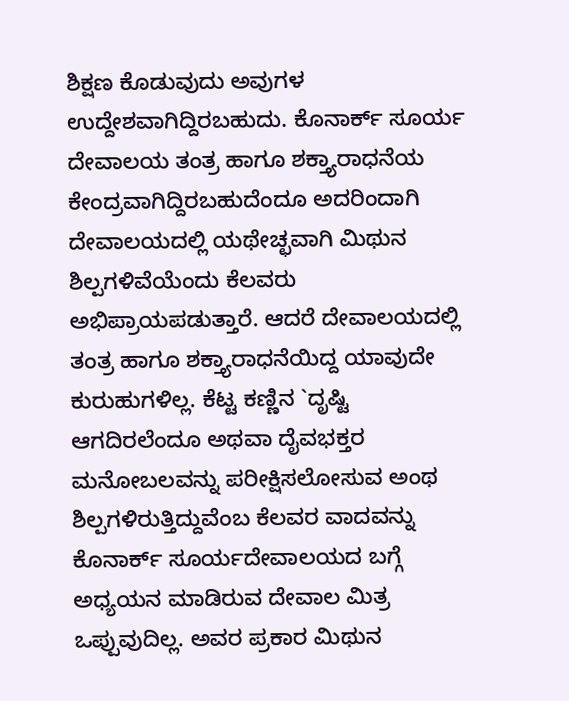ಶಿಕ್ಷಣ ಕೊಡುವುದು ಅವುಗಳ ಉದ್ದೇಶವಾಗಿದ್ದಿರಬಹುದು. ಕೊನಾರ್ಕ್ ಸೂರ್ಯ ದೇವಾಲಯ ತಂತ್ರ ಹಾಗೂ ಶಕ್ತ್ಯಾರಾಧನೆಯ ಕೇಂದ್ರವಾಗಿದ್ದಿರಬಹುದೆಂದೂ ಅದರಿಂದಾಗಿ ದೇವಾಲಯದಲ್ಲಿ ಯಥೇಚ್ಛವಾಗಿ ಮಿಥುನ ಶಿಲ್ಪಗಳಿವೆಯೆಂದು ಕೆಲವರು ಅಭಿಪ್ರಾಯಪಡುತ್ತಾರೆ. ಆದರೆ ದೇವಾಲಯದಲ್ಲಿ ತಂತ್ರ ಹಾಗೂ ಶಕ್ತ್ಯಾರಾಧನೆಯಿದ್ದ ಯಾವುದೇ ಕುರುಹುಗಳಿಲ್ಲ. ಕೆಟ್ಟ ಕಣ್ಣಿನ `ದೃಷ್ಟಿ ಆಗದಿರಲೆಂದೂ ಅಥವಾ ದೈವಭಕ್ತರ ಮನೋಬಲವನ್ನು ಪರೀಕ್ಷಿಸಲೋಸುವ ಅಂಥ ಶಿಲ್ಪಗಳಿರುತ್ತಿದ್ದುವೆಂಬ ಕೆಲವರ ವಾದವನ್ನು ಕೊನಾರ್ಕ್ ಸೂರ್ಯದೇವಾಲಯದ ಬಗ್ಗೆ ಅಧ್ಯಯನ ಮಾಡಿರುವ ದೇವಾಲ ಮಿತ್ರ ಒಪ್ಪುವುದಿಲ್ಲ. ಅವರ ಪ್ರಕಾರ ಮಿಥುನ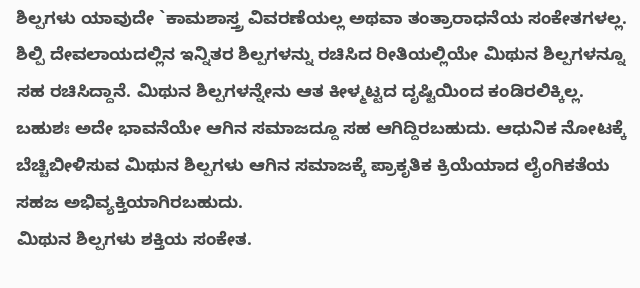ಶಿಲ್ಪಗಳು ಯಾವುದೇ `ಕಾಮಶಾಸ್ತ್ರ ವಿವರಣೆಯಲ್ಲ ಅಥವಾ ತಂತ್ರಾರಾಧನೆಯ ಸಂಕೇತಗಳಲ್ಲ. ಶಿಲ್ಪಿ ದೇವಲಾಯದಲ್ಲಿನ ಇನ್ನಿತರ ಶಿಲ್ಪಗಳನ್ನು ರಚಿಸಿದ ರೀತಿಯಲ್ಲಿಯೇ ಮಿಥುನ ಶಿಲ್ಪಗಳನ್ನೂ ಸಹ ರಚಿಸಿದ್ದಾನೆ. ಮಿಥುನ ಶಿಲ್ಪಗಳನ್ನೇನು ಆತ ಕೀಳ್ಮಟ್ಟದ ದೃಷ್ಟಿಯಿಂದ ಕಂಡಿರಲಿಕ್ಕಿಲ್ಲ. ಬಹುಶಃ ಅದೇ ಭಾವನೆಯೇ ಆಗಿನ ಸಮಾಜದ್ದೂ ಸಹ ಆಗಿದ್ದಿರಬಹುದು. ಆಧುನಿಕ ನೋಟಕ್ಕೆ ಬೆಚ್ಚಿಬೀಳಿಸುವ ಮಿಥುನ ಶಿಲ್ಪಗಳು ಆಗಿನ ಸಮಾಜಕ್ಕೆ ಪ್ರಾಕೃತಿಕ ಕ್ರಿಯೆಯಾದ ಲೈಂಗಿಕತೆಯ ಸಹಜ ಅಭಿವ್ಯಕ್ತಿಯಾಗಿರಬಹುದು.
ಮಿಥುನ ಶಿಲ್ಪಗಳು ಶಕ್ತಿಯ ಸಂಕೇತ.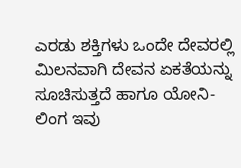ಎರಡು ಶಕ್ತಿಗಳು ಒಂದೇ ದೇವರಲ್ಲಿ ಮಿಲನವಾಗಿ ದೇವನ ಏಕತೆಯನ್ನು ಸೂಚಿಸುತ್ತದೆ ಹಾಗೂ ಯೋನಿ-ಲಿಂಗ ಇವು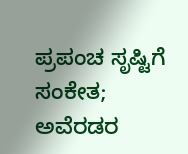ಪ್ರಪಂಚ ಸೃಷ್ಟಿಗೆ ಸಂಕೇತ; ಅವೆರಡರ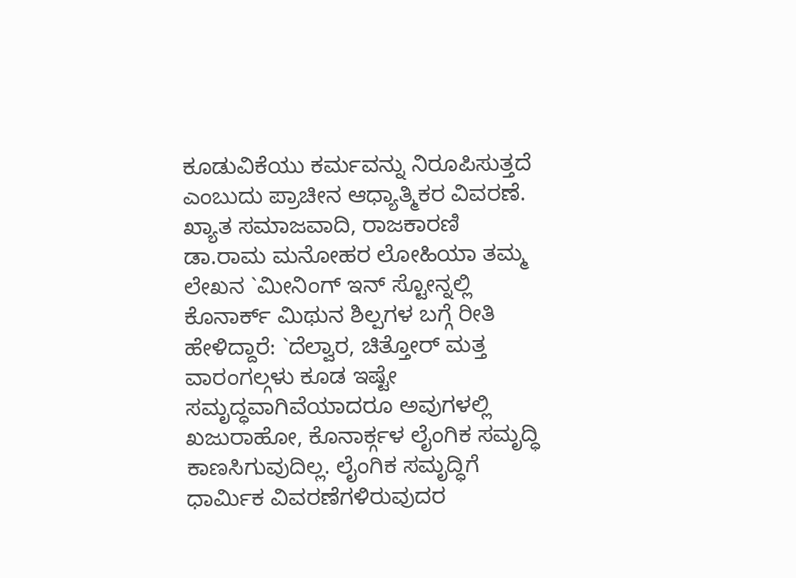ಕೂಡುವಿಕೆಯು ಕರ್ಮವನ್ನು ನಿರೂಪಿಸುತ್ತದೆ ಎಂಬುದು ಪ್ರಾಚೀನ ಆಧ್ಯಾತ್ಮಿಕರ ವಿವರಣೆ.
ಖ್ಯಾತ ಸಮಾಜವಾದಿ, ರಾಜಕಾರಣಿ ಡಾ.ರಾಮ ಮನೋಹರ ಲೋಹಿಯಾ ತಮ್ಮ ಲೇಖನ `ಮೀನಿಂಗ್ ಇನ್ ಸ್ಟೋನ್ನಲ್ಲಿ ಕೊನಾರ್ಕ್ ಮಿಥುನ ಶಿಲ್ಪಗಳ ಬಗ್ಗೆ ರೀತಿ ಹೇಳಿದ್ದಾರೆ: `ದೆಲ್ವಾರ, ಚಿತ್ತೋರ್ ಮತ್ತ ವಾರಂಗಲ್ಗಳು ಕೂಡ ಇಷ್ಟೇ ಸಮೃದ್ಧವಾಗಿವೆಯಾದರೂ ಅವುಗಳಲ್ಲಿ ಖಜುರಾಹೋ, ಕೊನಾರ್ಕ್ಗಳ ಲೈಂಗಿಕ ಸಮೃದ್ಧಿ ಕಾಣಸಿಗುವುದಿಲ್ಲ. ಲೈಂಗಿಕ ಸಮೃದ್ಧಿಗೆ ಧಾರ್ಮಿಕ ವಿವರಣೆಗಳಿರುವುದರ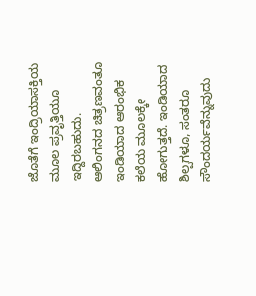ಜೊತೆಗೆ ಇಂದ್ರಿಯಾಸಕ್ತಿಯ ಮೂಲ ಪ್ರವೃತ್ತಿಯೂ ಇದ್ದಿರಬಹುದು. ಆಲಿಂಗನದ ಚಿತ್ರಣವಂತೂ ಇಂಡಿಯಾದ ಆರಂಭಿಕ ಕಲೆಯ ಮೂಲಕ್ಕೇ ಹೋಗುತ್ತದೆ. ಇಂಡಿಯಾದ ಶಿಲ್ಪಗಳೂ, ಸಂತರೂ ಸೌಂದರ್ಯವೆನ್ನುವುದು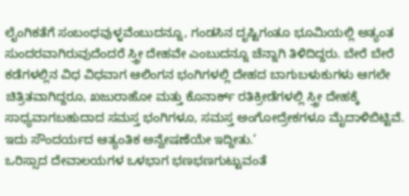ಲೈಂಗಿಕತೆಗೆ ಸಂಬಂಧವುಳ್ಳವೆಂಬುದನ್ನೂ, ಗಂಡಸಿನ ದೃಷ್ಟಿಗಂತೂ ಭೂಮಿಯಲ್ಲಿ ಅತ್ಯಂತ ಸುಂದರವಾಗಿರುವುದೆಂದರೆ ಸ್ತ್ರೀ ದೇಹವೇ ಎಂಬುದನ್ನೂ ಚೆನ್ನಾಗಿ ತಿಳಿದಿದ್ದರು. ಬೇರೆ ಬೇರೆ ಕಡೆಗಳಲ್ಲಿನ ವಿಧ ವಿಧವಾಗ ಆಲಿಂಗನ ಭಂಗಿಗಳಲ್ಲಿ ದೇಹದ ಬಾಗುಬಳುಕುಗಳು ಆಗಲೇ ಚಿತ್ರಿತವಾಗಿದ್ದರೂ, ಖಜುರಾಹೋ ಮತ್ತು ಕೊನಾರ್ಕ್ ರತಿಕ್ರೀಡೆಗಳಲ್ಲಿ ಸ್ತ್ರೀ ದೇಹಕ್ಕೆ ಸಾಧ್ಯವಾಗಬಹುದಾದ ಸಮಸ್ತ ಭಂಗಿಗಳೂ, ಸಮಸ್ತ ಅಂಗೋದ್ರೇಕಗಳೂ ಮೈದಾಳಿಬಿಟ್ಟಿವೆ. ಇದು ಸೌಂದರ್ಯದ ಆತ್ಯಂತಿಕ ಅನ್ವೇಷಣೆಯೇ ಇದ್ದೀತು.’
ಒರಿಸ್ಸಾದ ದೇವಾಲಯಗಳ ಒಳಭಾಗ ಭಣಭಣಗುಟ್ಟುವಂತೆ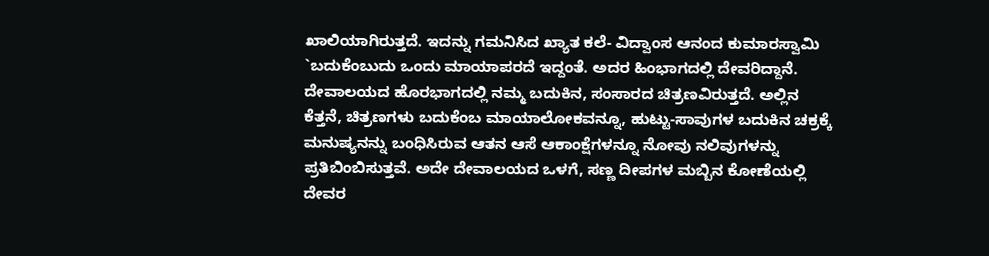ಖಾಲಿಯಾಗಿರುತ್ತದೆ. ಇದನ್ನು ಗಮನಿಸಿದ ಖ್ಯಾತ ಕಲೆ- ವಿದ್ವಾಂಸ ಆನಂದ ಕುಮಾರಸ್ವಾಮಿ `ಬದುಕೆಂಬುದು ಒಂದು ಮಾಯಾಪರದೆ ಇದ್ದಂತೆ. ಅದರ ಹಿಂಭಾಗದಲ್ಲಿ ದೇವರಿದ್ದಾನೆ. ದೇವಾಲಯದ ಹೊರಭಾಗದಲ್ಲಿ ನಮ್ಮ ಬದುಕಿನ, ಸಂಸಾರದ ಚಿತ್ರಣವಿರುತ್ತದೆ. ಅಲ್ಲಿನ ಕೆತ್ತನೆ, ಚಿತ್ರಣಗಳು ಬದುಕೆಂಬ ಮಾಯಾಲೋಕವನ್ನೂ, ಹುಟ್ಟು-ಸಾವುಗಳ ಬದುಕಿನ ಚಕ್ರಕ್ಕೆ ಮನುಷ್ಯನನ್ನು ಬಂಧಿಸಿರುವ ಆತನ ಆಸೆ ಆಕಾಂಕ್ಷೆಗಳನ್ನೂ ನೋವು ನಲಿವುಗಳನ್ನು ಪ್ರತಿಬಿಂಬಿಸುತ್ತವೆ. ಅದೇ ದೇವಾಲಯದ ಒಳಗೆ, ಸಣ್ಣ ದೀಪಗಳ ಮಬ್ಬಿನ ಕೋಣೆಯಲ್ಲಿ ದೇವರ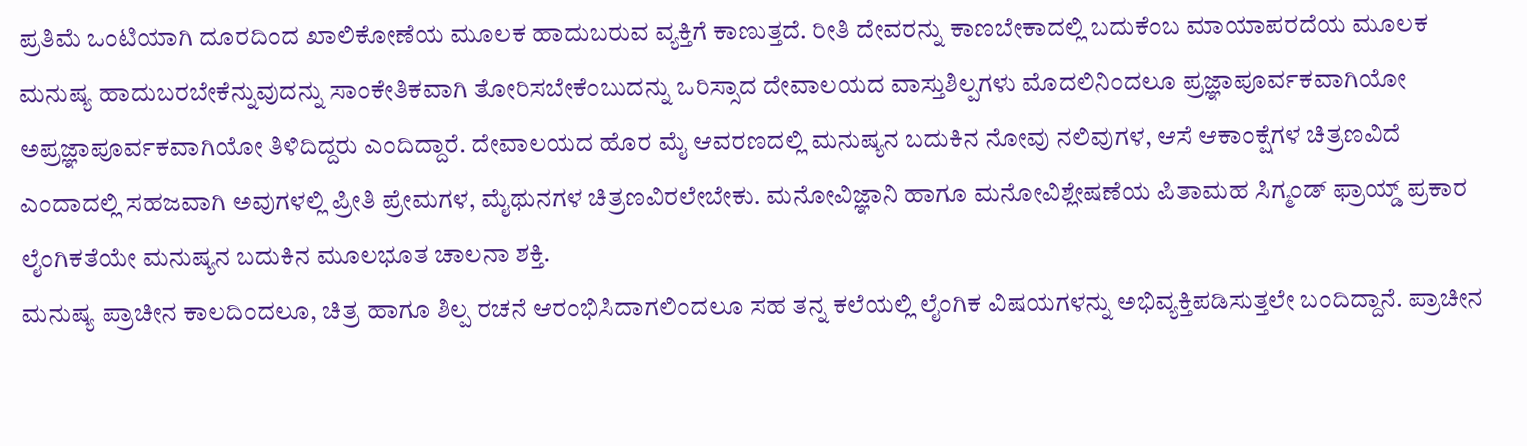ಪ್ರತಿಮೆ ಒಂಟಿಯಾಗಿ ದೂರದಿಂದ ಖಾಲಿಕೋಣೆಯ ಮೂಲಕ ಹಾದುಬರುವ ವ್ಯಕ್ತಿಗೆ ಕಾಣುತ್ತದೆ. ರೀತಿ ದೇವರನ್ನು ಕಾಣಬೇಕಾದಲ್ಲಿ ಬದುಕೆಂಬ ಮಾಯಾಪರದೆಯ ಮೂಲಕ ಮನುಷ್ಯ ಹಾದುಬರಬೇಕೆನ್ನುವುದನ್ನು ಸಾಂಕೇತಿಕವಾಗಿ ತೋರಿಸಬೇಕೆಂಬುದನ್ನು ಒರಿಸ್ಸಾದ ದೇವಾಲಯದ ವಾಸ್ತುಶಿಲ್ಪಗಳು ಮೊದಲಿನಿಂದಲೂ ಪ್ರಜ್ಞಾಪೂರ್ವಕವಾಗಿಯೋ ಅಪ್ರಜ್ಞಾಪೂರ್ವಕವಾಗಿಯೋ ತಿಳಿದಿದ್ದರು ಎಂದಿದ್ದಾರೆ. ದೇವಾಲಯದ ಹೊರ ಮೈ ಆವರಣದಲ್ಲಿ ಮನುಷ್ಯನ ಬದುಕಿನ ನೋವು ನಲಿವುಗಳ, ಆಸೆ ಆಕಾಂಕ್ಷೆಗಳ ಚಿತ್ರಣವಿದೆ ಎಂದಾದಲ್ಲಿ ಸಹಜವಾಗಿ ಅವುಗಳಲ್ಲಿ ಪ್ರೀತಿ ಪ್ರೇಮಗಳ, ಮೈಥುನಗಳ ಚಿತ್ರಣವಿರಲೇಬೇಕು. ಮನೋವಿಜ್ಞಾನಿ ಹಾಗೂ ಮನೋವಿಶ್ಲೇಷಣೆಯ ಪಿತಾಮಹ ಸಿಗ್ಮಂಡ್ ಫ್ರಾಯ್ಡ್ ಪ್ರಕಾರ ಲೈಂಗಿಕತೆಯೇ ಮನುಷ್ಯನ ಬದುಕಿನ ಮೂಲಭೂತ ಚಾಲನಾ ಶಕ್ತಿ.
ಮನುಷ್ಯ ಪ್ರಾಚೀನ ಕಾಲದಿಂದಲೂ, ಚಿತ್ರ ಹಾಗೂ ಶಿಲ್ಪ ರಚನೆ ಆರಂಭಿಸಿದಾಗಲಿಂದಲೂ ಸಹ ತನ್ನ ಕಲೆಯಲ್ಲಿ ಲೈಂಗಿಕ ವಿಷಯಗಳನ್ನು ಅಭಿವ್ಯಕ್ತಿಪಡಿಸುತ್ತಲೇ ಬಂದಿದ್ದಾನೆ. ಪ್ರಾಚೀನ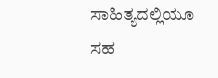ಸಾಹಿತ್ಯದಲ್ಲಿಯೂ ಸಹ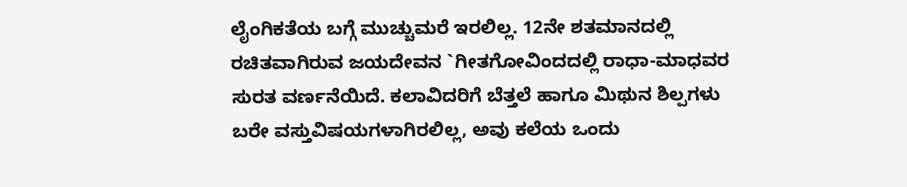ಲೈಂಗಿಕತೆಯ ಬಗ್ಗೆ ಮುಚ್ಚುಮರೆ ಇರಲಿಲ್ಲ. 12ನೇ ಶತಮಾನದಲ್ಲಿ ರಚಿತವಾಗಿರುವ ಜಯದೇವನ `ಗೀತಗೋವಿಂದದಲ್ಲಿ ರಾಧಾ-ಮಾಧವರ ಸುರತ ವರ್ಣನೆಯಿದೆ. ಕಲಾವಿದರಿಗೆ ಬೆತ್ತಲೆ ಹಾಗೂ ಮಿಥುನ ಶಿಲ್ಪಗಳು ಬರೇ ವಸ್ತುವಿಷಯಗಳಾಗಿರಲಿಲ್ಲ, ಅವು ಕಲೆಯ ಒಂದು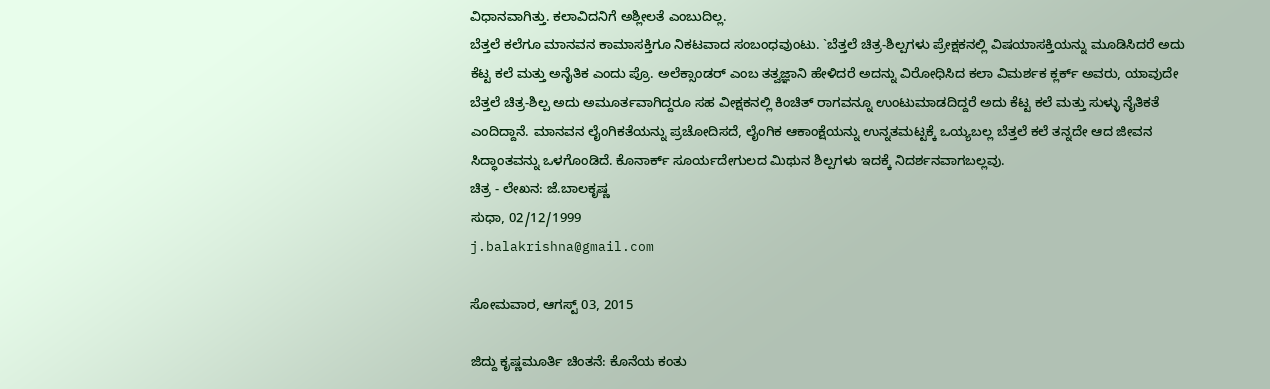ವಿಧಾನವಾಗಿತ್ತು. ಕಲಾವಿದನಿಗೆ ಅಶ್ಲೀಲತೆ ಎಂಬುದಿಲ್ಲ.
ಬೆತ್ತಲೆ ಕಲೆಗೂ ಮಾನವನ ಕಾಮಾಸಕ್ತಿಗೂ ನಿಕಟವಾದ ಸಂಬಂಧವುಂಟು. `ಬೆತ್ತಲೆ ಚಿತ್ರ-ಶಿಲ್ಪಗಳು ಪ್ರೇಕ್ಷಕನಲ್ಲಿ ವಿಷಯಾಸಕ್ತಿಯನ್ನು ಮೂಡಿಸಿದರೆ ಅದು ಕೆಟ್ಟ ಕಲೆ ಮತ್ತು ಅನೈತಿಕ ಎಂದು ಪ್ರೊ. ಅಲೆಕ್ಸಾಂಡರ್ ಎಂಬ ತತ್ವಜ್ಞಾನಿ ಹೇಳಿದರೆ ಅದನ್ನು ವಿರೋಧಿಸಿದ ಕಲಾ ವಿಮರ್ಶಕ ಕ್ಲರ್ಕ್ ಅವರು, ಯಾವುದೇ ಬೆತ್ತಲೆ ಚಿತ್ರ-ಶಿಲ್ಪ ಅದು ಅಮೂರ್ತವಾಗಿದ್ದರೂ ಸಹ ವೀಕ್ಷಕನಲ್ಲಿ ಕಿಂಚಿತ್ ರಾಗವನ್ನೂ ಉಂಟುಮಾಡದಿದ್ದರೆ ಅದು ಕೆಟ್ಟ ಕಲೆ ಮತ್ತು ಸುಳ್ಳು ನೈತಿಕತೆ ಎಂದಿದ್ದಾನೆ. ಮಾನವನ ಲೈಂಗಿಕತೆಯನ್ನು ಪ್ರಚೋದಿಸದೆ, ಲೈಂಗಿಕ ಆಕಾಂಕ್ಷೆಯನ್ನು ಉನ್ನತಮಟ್ಟಕ್ಕೆ ಒಯ್ಯಬಲ್ಲ ಬೆತ್ತಲೆ ಕಲೆ ತನ್ನದೇ ಆದ ಜೀವನ ಸಿದ್ಧಾಂತವನ್ನು ಒಳಗೊಂಡಿದೆ. ಕೊನಾರ್ಕ್ ಸೂರ್ಯದೇಗುಲದ ಮಿಥುನ ಶಿಲ್ಪಗಳು ಇದಕ್ಕೆ ನಿದರ್ಶನವಾಗಬಲ್ಲವು.
ಚಿತ್ರ - ಲೇಖನ: ಜೆ.ಬಾಲಕೃಷ್ಣ
ಸುಧಾ, 02/12/1999
j.balakrishna@gmail.com

ಸೋಮವಾರ, ಆಗಸ್ಟ್ 03, 2015

ಜಿದ್ದು ಕೃಷ್ಣಮೂರ್ತಿ ಚಿಂತನೆ: ಕೊನೆಯ ಕಂತು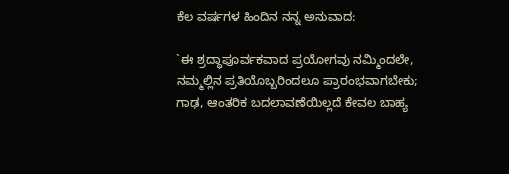ಕೆಲ ವರ್ಷಗಳ ಹಿಂದಿನ ನನ್ನ ಅನುವಾದ:

`ಈ ಶ್ರದ್ಧಾಪೂರ್ವಕವಾದ ಪ್ರಯೋಗವು ನಮ್ಮಿಂದಲೇ, ನಮ್ಮಲ್ಲಿನ ಪ್ರತಿಯೊಬ್ಬರಿಂದಲೂ ಪ್ರಾರಂಭವಾಗಬೇಕು; ಗಾಢ, ಆಂತರಿಕ ಬದಲಾವಣೆಯಿಲ್ಲದೆ ಕೇವಲ ಬಾಹ್ಯ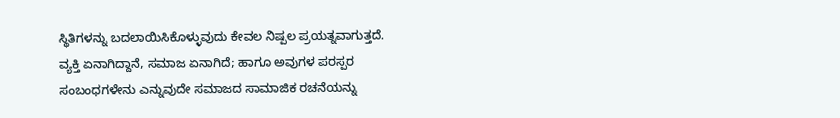ಸ್ಥಿತಿಗಳನ್ನು ಬದಲಾಯಿಸಿಕೊಳ್ಳುವುದು ಕೇವಲ ನಿಷ್ಪಲ ಪ್ರಯತ್ನವಾಗುತ್ತದೆ. ವ್ಯಕ್ತಿ ಏನಾಗಿದ್ದಾನೆ, ಸಮಾಜ ಏನಾಗಿದೆ; ಹಾಗೂ ಅವುಗಳ ಪರಸ್ಪರ ಸಂಬಂಧಗಳೇನು ಎನ್ನುವುದೇ ಸಮಾಜದ ಸಾಮಾಜಿಕ ರಚನೆಯನ್ನು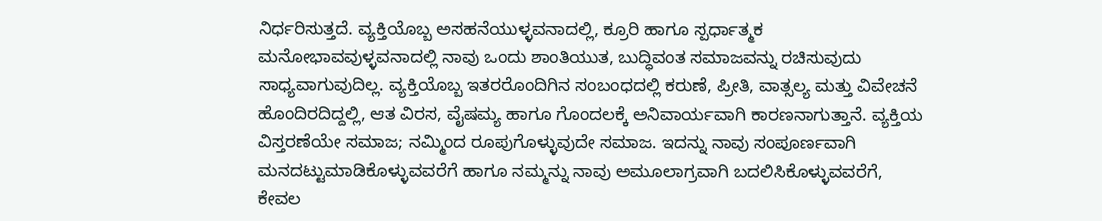ನಿರ್ಧರಿಸುತ್ತದೆ. ವ್ಯಕ್ತಿಯೊಬ್ಬ ಅಸಹನೆಯುಳ್ಳವನಾದಲ್ಲಿ, ಕ್ರೂರಿ ಹಾಗೂ ಸ್ಪರ್ಧಾತ್ಮಕ ಮನೋಭಾವವುಳ್ಳವನಾದಲ್ಲಿ ನಾವು ಒಂದು ಶಾಂತಿಯುತ, ಬುದ್ಧಿವಂತ ಸಮಾಜವನ್ನು ರಚಿಸುವುದು ಸಾಧ್ಯವಾಗುವುದಿಲ್ಲ. ವ್ಯಕ್ತಿಯೊಬ್ಬ ಇತರರೊಂದಿಗಿನ ಸಂಬಂಧದಲ್ಲಿ ಕರುಣೆ, ಪ್ರೀತಿ, ವಾತ್ಸಲ್ಯ ಮತ್ತು ವಿವೇಚನೆ ಹೊಂದಿರದಿದ್ದಲ್ಲಿ, ಆತ ವಿರಸ, ವೈಷಮ್ಯ ಹಾಗೂ ಗೊಂದಲಕ್ಕೆ ಅನಿವಾರ್ಯವಾಗಿ ಕಾರಣನಾಗುತ್ತಾನೆ. ವ್ಯಕ್ತಿಯ ವಿಸ್ತರಣೆಯೇ ಸಮಾಜ; ನಮ್ಮಿಂದ ರೂಪುಗೊಳ್ಳುವುದೇ ಸಮಾಜ. ಇದನ್ನು ನಾವು ಸಂಪೂರ್ಣವಾಗಿ ಮನದಟ್ಟುಮಾಡಿಕೊಳ್ಳುವವರೆಗೆ ಹಾಗೂ ನಮ್ಮನ್ನು ನಾವು ಅಮೂಲಾಗ್ರವಾಗಿ ಬದಲಿಸಿಕೊಳ್ಳುವವರೆಗೆ, ಕೇವಲ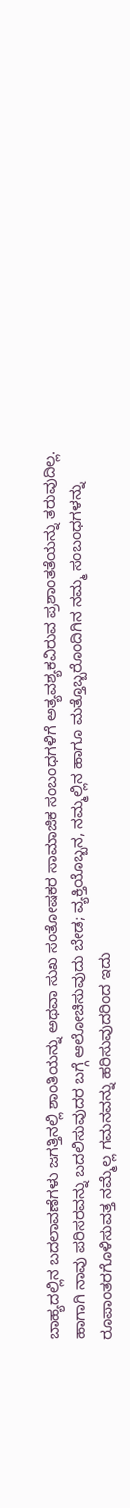ಬಾಹ್ಯದಲ್ಲಿನ ಬದಲಾವಣೆಗಳು ಜಗತ್ತಿನಲ್ಲಿ ಶಾಂತಿಯನ್ನು ಅಥವಾ ಸುಖ ಸಂತೋಷಕರ ಸಾಮಾಜಿಕ ಸಂಬಂಧಗಳಿಗೆ ಅತ್ಯವಶ್ಯಕವಿರುವ ಪ್ರಶಾಂತತೆಯನ್ನು ತರುವುದಿಲ್ಲ.
ಹಾಗಾಗಿ ನಾವು ಪರಿಸರವನ್ನು ಬದಲಿಸುವುದರ ಬಗ್ಗೆ ಆಲೋಚಿಸುವುದು ಬೇಡ; ವ್ಯಕ್ತಿಯೊಬ್ಬನ, ನಮ್ಮಲ್ಲಿನ ಹಾಗೂ ಮತ್ತೊಬ್ಬರೊಂದಿಗಿನ ನಮ್ಮ ಸಂಬಂಧಗಳನ್ನು ರೂಪಾಂತರಗೊಳಿಸುವತ್ತ ನಮ್ಮೆಲ್ಲ ಗಮನವನ್ನು ಹರಿಸುವುದರಿಂದ ಇದು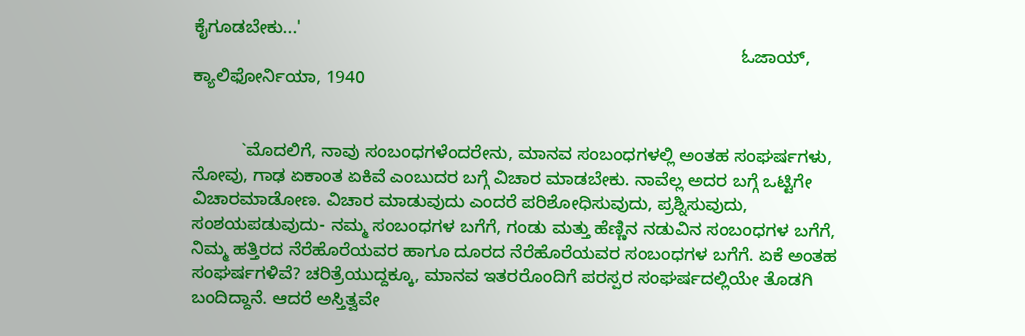ಕೈಗೂಡಬೇಕು...'
                                                                                                                ಓಜಾಯ್, ಕ್ಯಾಲಿಫೋರ್ನಿಯಾ, 1940


          `ಮೊದಲಿಗೆ, ನಾವು ಸಂಬಂಧಗಳೆಂದರೇನು, ಮಾನವ ಸಂಬಂಧಗಳಲ್ಲಿ ಅಂತಹ ಸಂಘರ್ಷಗಳು, ನೋವು, ಗಾಢ ಏಕಾಂತ ಏಕಿವೆ ಎಂಬುದರ ಬಗ್ಗೆ ವಿಚಾರ ಮಾಡಬೇಕು. ನಾವೆಲ್ಲ ಅದರ ಬಗ್ಗೆ ಒಟ್ಟಿಗೇ ವಿಚಾರಮಾಡೋಣ. ವಿಚಾರ ಮಾಡುವುದು ಎಂದರೆ ಪರಿಶೋಧಿಸುವುದು, ಪ್ರಶ್ನಿಸುವುದು, ಸಂಶಯಪಡುವುದು- ನಮ್ಮ ಸಂಬಂಧಗಳ ಬಗೆಗೆ, ಗಂಡು ಮತ್ತು ಹೆಣ್ಣಿನ ನಡುವಿನ ಸಂಬಂಧಗಳ ಬಗೆಗೆ, ನಿಮ್ಮ ಹತ್ತಿರದ ನೆರೆಹೊರೆಯವರ ಹಾಗೂ ದೂರದ ನೆರೆಹೊರೆಯವರ ಸಂಬಂಧಗಳ ಬಗೆಗೆ. ಏಕೆ ಅಂತಹ ಸಂಘರ್ಷಗಳಿವೆ? ಚರಿತ್ರೆಯುದ್ದಕ್ಕೂ, ಮಾನವ ಇತರರೊಂದಿಗೆ ಪರಸ್ಪರ ಸಂಘರ್ಷದಲ್ಲಿಯೇ ತೊಡಗಿ ಬಂದಿದ್ದಾನೆ. ಆದರೆ ಅಸ್ತಿತ್ವವೇ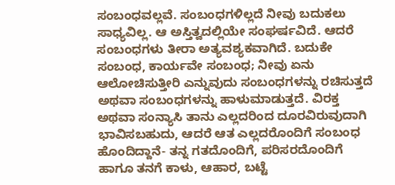ಸಂಬಂಧವಲ್ಲವೆ. ಸಂಬಂಧಗಳಿಲ್ಲದೆ ನೀವು ಬದುಕಲು ಸಾಧ್ಯವಿಲ್ಲ. ಆ ಅಸ್ತಿತ್ವದಲ್ಲಿಯೇ ಸಂಘರ್ಷವಿದೆ. ಆದರೆ ಸಂಬಂಧಗಳು ತೀರಾ ಅತ್ಯವಶ್ಯಕವಾಗಿದೆ. ಬದುಕೇ ಸಂಬಂಧ, ಕಾರ್ಯವೇ ಸಂಬಂಧ; ನೀವು ಏನು ಆಲೋಚಿಸುತ್ತೀರಿ ಎನ್ನುವುದು ಸಂಬಂಧಗಳನ್ನು ರಚಿಸುತ್ತದೆ ಅಥವಾ ಸಂಬಂಧಗಳನ್ನು ಹಾಳುಮಾಡುತ್ತದೆ. ವಿರಕ್ತ ಅಥವಾ ಸಂನ್ಯಾಸಿ ತಾನು ಎಲ್ಲದರಿಂದ ದೂರವಿರುವುದಾಗಿ ಭಾವಿಸಬಹುದು, ಆದರೆ ಆತ ಎಲ್ಲದರೊಂದಿಗೆ ಸಂಬಂಧ ಹೊಂದಿದ್ದಾನೆ- ತನ್ನ ಗತದೊಂದಿಗೆ, ಪರಿಸರದೊಂದಿಗೆ ಹಾಗೂ ತನಗೆ ಕಾಳು, ಆಹಾರ, ಬಟ್ಟೆ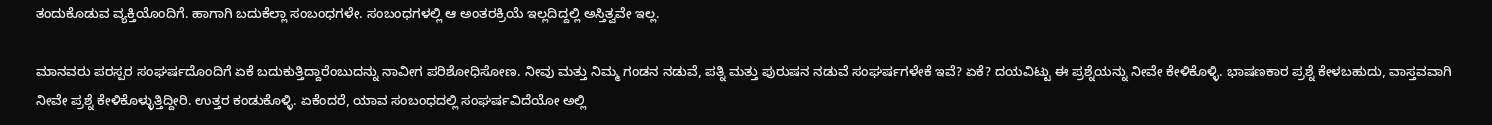ತಂದುಕೊಡುವ ವ್ಯಕ್ತಿಯೊಂದಿಗೆ. ಹಾಗಾಗಿ ಬದುಕೆಲ್ಲಾ ಸಂಬಂಧಗಳೇ. ಸಂಬಂಧಗಳಲ್ಲಿ ಆ ಅಂತರಕ್ರಿಯೆ ಇಲ್ಲದಿದ್ದಲ್ಲಿ ಅಸ್ತಿತ್ವವೇ ಇಲ್ಲ.

ಮಾನವರು ಪರಸ್ಪರ ಸಂಘರ್ಷದೊಂದಿಗೆ ಏಕೆ ಬದುಕುತ್ತಿದ್ದಾರೆಂಬುದನ್ನು ನಾವೀಗ ಪರಿಶೋಧಿಸೋಣ. ನೀವು ಮತ್ತು ನಿಮ್ಮ ಗಂಡನ ನಡುವೆ, ಪತ್ನಿ ಮತ್ತು ಪುರುಷನ ನಡುವೆ ಸಂಘರ್ಷಗಳೇಕೆ ಇವೆ? ಏಕೆ? ದಯವಿಟ್ಟು ಈ ಪ್ರಶ್ನೆಯನ್ನು ನೀವೇ ಕೇಳಿಕೊಳ್ಳಿ. ಭಾಷಣಕಾರ ಪ್ರಶ್ನೆ ಕೇಳಬಹುದು, ವಾಸ್ತವವಾಗಿ ನೀವೇ ಪ್ರಶ್ನೆ ಕೇಳಿಕೊಳ್ಳುತ್ತಿದ್ದೀರಿ. ಉತ್ತರ ಕಂಡುಕೊಳ್ಳಿ. ಏಕೆಂದರೆ, ಯಾವ ಸಂಬಂಧದಲ್ಲಿ ಸಂಘರ್ಷವಿದೆಯೋ ಅಲ್ಲಿ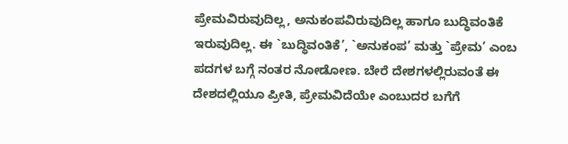ಪ್ರೇಮವಿರುವುದಿಲ್ಲ, ಅನುಕಂಪವಿರುವುದಿಲ್ಲ ಹಾಗೂ ಬುದ್ಧಿವಂತಿಕೆ ಇರುವುದಿಲ್ಲ. ಈ `ಬುದ್ಧಿವಂತಿಕೆ’, `ಅನುಕಂಪ’ ಮತ್ತು `ಪ್ರೇಮ’ ಎಂಬ ಪದಗಳ ಬಗ್ಗೆ ನಂತರ ನೋಡೋಣ. ಬೇರೆ ದೇಶಗಳಲ್ಲಿರುವಂತೆ ಈ ದೇಶದಲ್ಲಿಯೂ ಪ್ರೀತಿ, ಪ್ರೇಮವಿದೆಯೇ ಎಂಬುದರ ಬಗೆಗೆ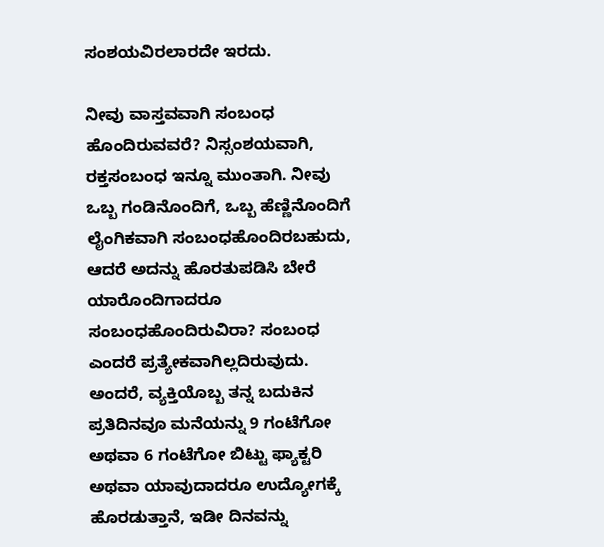ಸಂಶಯವಿರಲಾರದೇ ಇರದು.

ನೀವು ವಾಸ್ತವವಾಗಿ ಸಂಬಂಧ ಹೊಂದಿರುವವರೆ? ನಿಸ್ಸಂಶಯವಾಗಿ, ರಕ್ತಸಂಬಂಧ ಇನ್ನೂ ಮುಂತಾಗಿ. ನೀವು ಒಬ್ಬ ಗಂಡಿನೊಂದಿಗೆ, ಒಬ್ಬ ಹೆಣ್ಣಿನೊಂದಿಗೆ ಲೈಂಗಿಕವಾಗಿ ಸಂಬಂಧಹೊಂದಿರಬಹುದು, ಆದರೆ ಅದನ್ನು ಹೊರತುಪಡಿಸಿ ಬೇರೆ ಯಾರೊಂದಿಗಾದರೂ ಸಂಬಂಧಹೊಂದಿರುವಿರಾ? ಸಂಬಂಧ ಎಂದರೆ ಪ್ರತ್ಯೇಕವಾಗಿಲ್ಲದಿರುವುದು. ಅಂದರೆ, ವ್ಯಕ್ತಿಯೊಬ್ಬ ತನ್ನ ಬದುಕಿನ ಪ್ರತಿದಿನವೂ ಮನೆಯನ್ನು 9 ಗಂಟೆಗೋ ಅಥವಾ 6 ಗಂಟೆಗೋ ಬಿಟ್ಟು ಫ್ಯಾಕ್ಟರಿ ಅಥವಾ ಯಾವುದಾದರೂ ಉದ್ಯೋಗಕ್ಕೆ ಹೊರಡುತ್ತಾನೆ, ಇಡೀ ದಿನವನ್ನು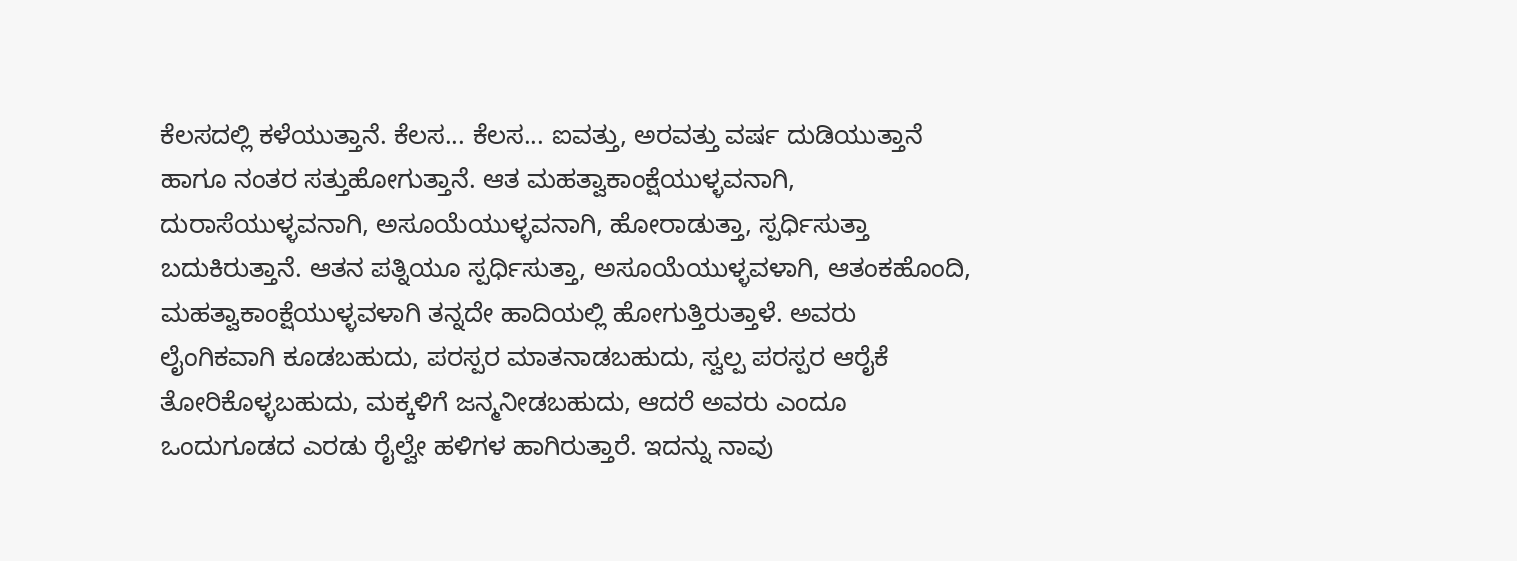ಕೆಲಸದಲ್ಲಿ ಕಳೆಯುತ್ತಾನೆ. ಕೆಲಸ... ಕೆಲಸ... ಐವತ್ತು, ಅರವತ್ತು ವರ್ಷ ದುಡಿಯುತ್ತಾನೆ ಹಾಗೂ ನಂತರ ಸತ್ತುಹೋಗುತ್ತಾನೆ. ಆತ ಮಹತ್ವಾಕಾಂಕ್ಷೆಯುಳ್ಳವನಾಗಿ, ದುರಾಸೆಯುಳ್ಳವನಾಗಿ, ಅಸೂಯೆಯುಳ್ಳವನಾಗಿ, ಹೋರಾಡುತ್ತಾ, ಸ್ಪರ್ಧಿಸುತ್ತಾ ಬದುಕಿರುತ್ತಾನೆ. ಆತನ ಪತ್ನಿಯೂ ಸ್ಪರ್ಧಿಸುತ್ತಾ, ಅಸೂಯೆಯುಳ್ಳವಳಾಗಿ, ಆತಂಕಹೊಂದಿ, ಮಹತ್ವಾಕಾಂಕ್ಷೆಯುಳ್ಳವಳಾಗಿ ತನ್ನದೇ ಹಾದಿಯಲ್ಲಿ ಹೋಗುತ್ತಿರುತ್ತಾಳೆ. ಅವರು ಲೈಂಗಿಕವಾಗಿ ಕೂಡಬಹುದು, ಪರಸ್ಪರ ಮಾತನಾಡಬಹುದು, ಸ್ವಲ್ಪ ಪರಸ್ಪರ ಆರೈಕೆ ತೋರಿಕೊಳ್ಳಬಹುದು, ಮಕ್ಕಳಿಗೆ ಜನ್ಮನೀಡಬಹುದು, ಆದರೆ ಅವರು ಎಂದೂ ಒಂದುಗೂಡದ ಎರಡು ರೈಲ್ವೇ ಹಳಿಗಳ ಹಾಗಿರುತ್ತಾರೆ. ಇದನ್ನು ನಾವು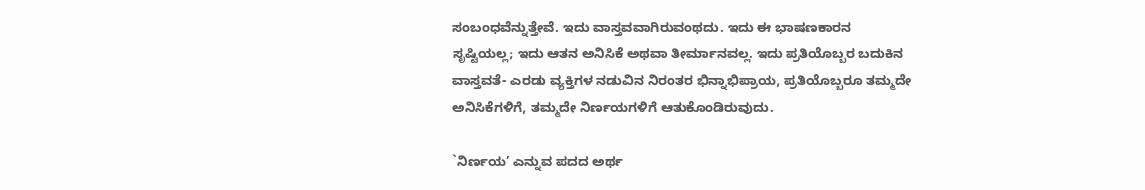ಸಂಬಂಧವೆನ್ನುತ್ತೇವೆ. ಇದು ವಾಸ್ತವವಾಗಿರುವಂಥದು. ಇದು ಈ ಭಾಷಣಕಾರನ ಸೃಷ್ಟಿಯಲ್ಲ; ಇದು ಆತನ ಅನಿಸಿಕೆ ಅಥವಾ ತೀರ್ಮಾನವಲ್ಲ. ಇದು ಪ್ರತಿಯೊಬ್ಬರ ಬದುಕಿನ ವಾಸ್ತವತೆ- ಎರಡು ವ್ಯಕ್ತಿಗಳ ನಡುವಿನ ನಿರಂತರ ಭಿನ್ನಾಭಿಪ್ರಾಯ, ಪ್ರತಿಯೊಬ್ಬರೂ ತಮ್ಮದೇ ಅನಿಸಿಕೆಗಳಿಗೆ, ತಮ್ಮದೇ ನಿರ್ಣಯಗಳಿಗೆ ಆತುಕೊಂಡಿರುವುದು.

`ನಿರ್ಣಯ’ ಎನ್ನುವ ಪದದ ಅರ್ಥ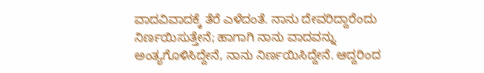ವಾದವಿವಾದಕ್ಕೆ ತೆರೆ ಎಳೆದಂತೆ. ನಾನು ದೇವರಿದ್ದಾರೆಂದು ನಿರ್ಣಯಿಸುತ್ತೇನೆ; ಹಾಗಾಗಿ ನಾನು ವಾದವನ್ನು ಅಂತ್ಯಗೊಳಿಸಿದ್ದೇನೆ, ನಾನು ನಿರ್ಣಯಿಸಿದ್ದೇನೆ. ಆದ್ದರಿಂದ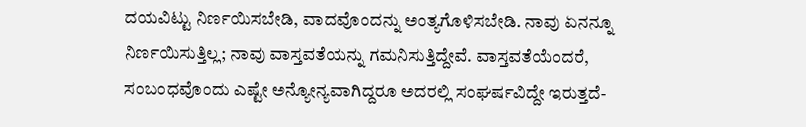ದಯವಿಟ್ಟು ನಿರ್ಣಯಿಸಬೇಡಿ, ವಾದವೊಂದನ್ನು ಅಂತ್ಯಗೊಳಿಸಬೇಡಿ. ನಾವು ಏನನ್ನೂ ನಿರ್ಣಯಿಸುತ್ತಿಲ್ಲ; ನಾವು ವಾಸ್ತವತೆಯನ್ನು ಗಮನಿಸುತ್ತಿದ್ದೇವೆ. ವಾಸ್ತವತೆಯೆಂದರೆ, ಸಂಬಂಧವೊಂದು ಎಷ್ಟೇ ಅನ್ಯೋನ್ಯವಾಗಿದ್ದರೂ ಅದರಲ್ಲಿ ಸಂಘರ್ಷವಿದ್ದೇ ಇರುತ್ತದೆ-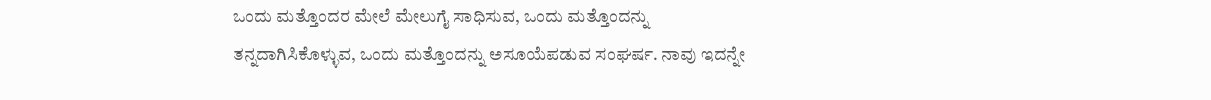ಒಂದು ಮತ್ತೊಂದರ ಮೇಲೆ ಮೇಲುಗೈ ಸಾಧಿಸುವ, ಒಂದು ಮತ್ತೊಂದನ್ನು ತನ್ನದಾಗಿಸಿಕೊಳ್ಳುವ, ಒಂದು ಮತ್ತೊಂದನ್ನು ಅಸೂಯೆಪಡುವ ಸಂಘರ್ಷ. ನಾವು ಇದನ್ನೇ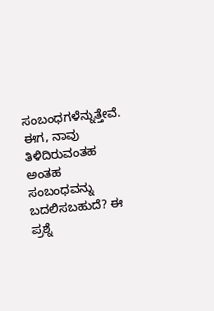ಸಂಬಂಧಗಳೆನ್ನುತ್ತೇವೆ. ಈಗ, ನಾವು ತಿಳಿದಿರುವಂತಹ ಅಂತಹ ಸಂಬಂಧವನ್ನು ಬದಲಿಸಬಹುದೆ? ಈ ಪ್ರಶ್ನೆ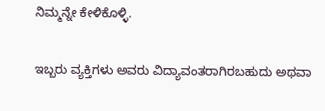ನಿಮ್ಮನ್ನೇ ಕೇಳಿಕೊಳ್ಳಿ.

ಇಬ್ಬರು ವ್ಯಕ್ತಿಗಳು ಅವರು ವಿದ್ಯಾವಂತರಾಗಿರಬಹುದು ಅಥವಾ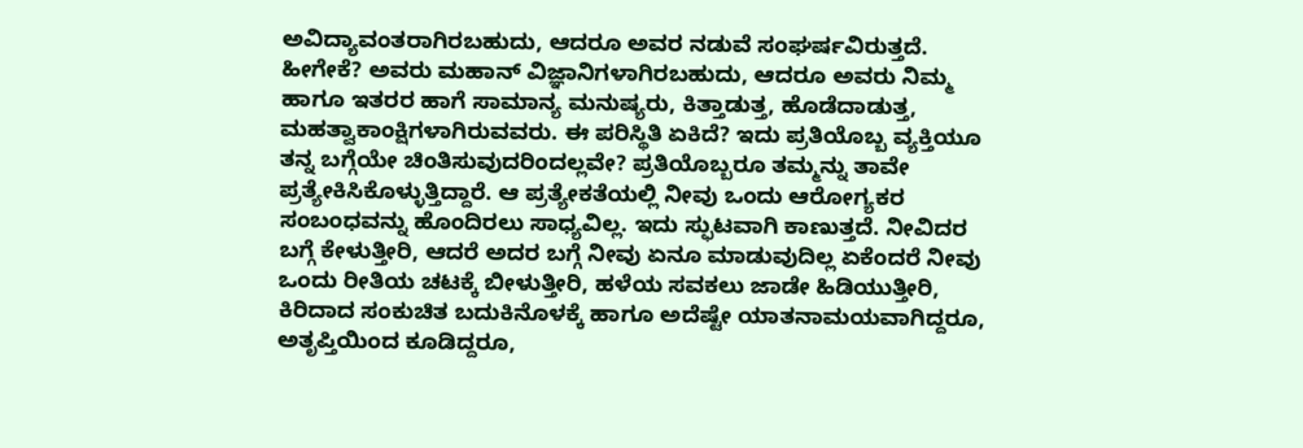ಅವಿದ್ಯಾವಂತರಾಗಿರಬಹುದು, ಆದರೂ ಅವರ ನಡುವೆ ಸಂಘರ್ಷವಿರುತ್ತದೆ. ಹೀಗೇಕೆ? ಅವರು ಮಹಾನ್ ವಿಜ್ಞಾನಿಗಳಾಗಿರಬಹುದು, ಆದರೂ ಅವರು ನಿಮ್ಮ ಹಾಗೂ ಇತರರ ಹಾಗೆ ಸಾಮಾನ್ಯ ಮನುಷ್ಯರು, ಕಿತ್ತಾಡುತ್ತ, ಹೊಡೆದಾಡುತ್ತ, ಮಹತ್ವಾಕಾಂಕ್ಷಿಗಳಾಗಿರುವವರು. ಈ ಪರಿಸ್ಥಿತಿ ಏಕಿದೆ? ಇದು ಪ್ರತಿಯೊಬ್ಬ ವ್ಯಕ್ತಿಯೂ ತನ್ನ ಬಗ್ಗೆಯೇ ಚಿಂತಿಸುವುದರಿಂದಲ್ಲವೇ? ಪ್ರತಿಯೊಬ್ಬರೂ ತಮ್ಮನ್ನು ತಾವೇ ಪ್ರತ್ಯೇಕಿಸಿಕೊಳ್ಳುತ್ತಿದ್ದಾರೆ. ಆ ಪ್ರತ್ಯೇಕತೆಯಲ್ಲಿ ನೀವು ಒಂದು ಆರೋಗ್ಯಕರ ಸಂಬಂಧವನ್ನು ಹೊಂದಿರಲು ಸಾಧ್ಯವಿಲ್ಲ. ಇದು ಸ್ಫುಟವಾಗಿ ಕಾಣುತ್ತದೆ. ನೀವಿದರ ಬಗ್ಗೆ ಕೇಳುತ್ತೀರಿ, ಆದರೆ ಅದರ ಬಗ್ಗೆ ನೀವು ಏನೂ ಮಾಡುವುದಿಲ್ಲ ಏಕೆಂದರೆ ನೀವು ಒಂದು ರೀತಿಯ ಚಟಕ್ಕೆ ಬೀಳುತ್ತೀರಿ, ಹಳೆಯ ಸವಕಲು ಜಾಡೇ ಹಿಡಿಯುತ್ತೀರಿ, ಕಿರಿದಾದ ಸಂಕುಚಿತ ಬದುಕಿನೊಳಕ್ಕೆ ಹಾಗೂ ಅದೆಷ್ಟೇ ಯಾತನಾಮಯವಾಗಿದ್ದರೂ, ಅತೃಪ್ತಿಯಿಂದ ಕೂಡಿದ್ದರೂ,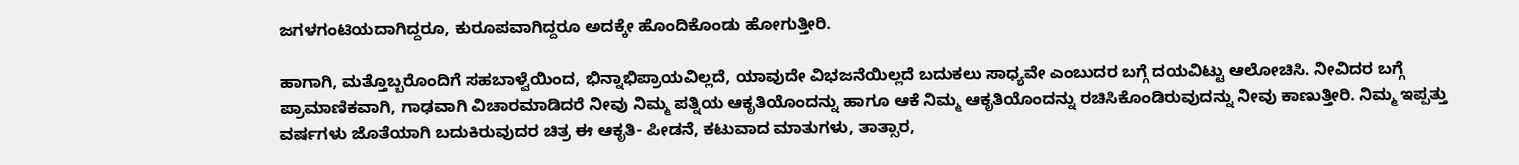ಜಗಳಗಂಟಿಯದಾಗಿದ್ದರೂ, ಕುರೂಪವಾಗಿದ್ದರೂ ಅದಕ್ಕೇ ಹೊಂದಿಕೊಂಡು ಹೋಗುತ್ತೀರಿ.

ಹಾಗಾಗಿ, ಮತ್ತೊಬ್ಬರೊಂದಿಗೆ ಸಹಬಾಳ್ವೆಯಿಂದ, ಭಿನ್ನಾಭಿಪ್ರಾಯವಿಲ್ಲದೆ, ಯಾವುದೇ ವಿಭಜನೆಯಿಲ್ಲದೆ ಬದುಕಲು ಸಾಧ್ಯವೇ ಎಂಬುದರ ಬಗ್ಗೆ ದಯವಿಟ್ಟು ಆಲೋಚಿಸಿ. ನೀವಿದರ ಬಗ್ಗೆ ಪ್ರಾಮಾಣಿಕವಾಗಿ, ಗಾಢವಾಗಿ ವಿಚಾರಮಾಡಿದರೆ ನೀವು ನಿಮ್ಮ ಪತ್ನಿಯ ಆಕೃತಿಯೊಂದನ್ನು ಹಾಗೂ ಆಕೆ ನಿಮ್ಮ ಆಕೃತಿಯೊಂದನ್ನು ರಚಿಸಿಕೊಂಡಿರುವುದನ್ನು ನೀವು ಕಾಣುತ್ತೀರಿ. ನಿಮ್ಮ ಇಪ್ಪತ್ತು ವರ್ಷಗಳು ಜೊತೆಯಾಗಿ ಬದುಕಿರುವುದರ ಚಿತ್ರ ಈ ಆಕೃತಿ- ಪೀಡನೆ, ಕಟುವಾದ ಮಾತುಗಳು, ತಾತ್ಸಾರ,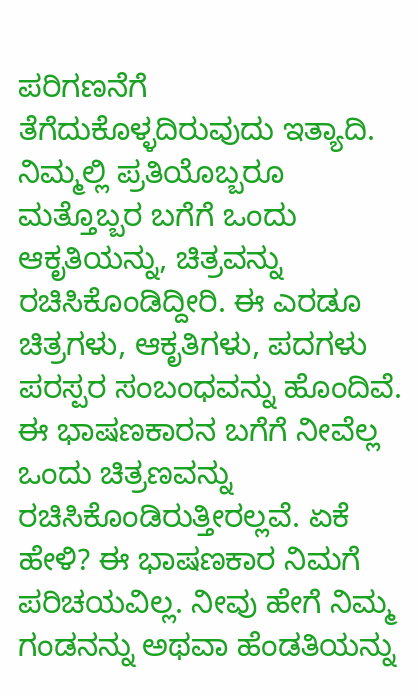ಪರಿಗಣನೆಗೆ ತೆಗೆದುಕೊಳ್ಳದಿರುವುದು ಇತ್ಯಾದಿ. ನಿಮ್ಮಲ್ಲಿ ಪ್ರತಿಯೊಬ್ಬರೂ ಮತ್ತೊಬ್ಬರ ಬಗೆಗೆ ಒಂದು ಆಕೃತಿಯನ್ನು, ಚಿತ್ರವನ್ನು ರಚಿಸಿಕೊಂಡಿದ್ದೀರಿ. ಈ ಎರಡೂ ಚಿತ್ರಗಳು, ಆಕೃತಿಗಳು, ಪದಗಳು ಪರಸ್ಪರ ಸಂಬಂಧವನ್ನು ಹೊಂದಿವೆ. ಈ ಭಾಷಣಕಾರನ ಬಗೆಗೆ ನೀವೆಲ್ಲ ಒಂದು ಚಿತ್ರಣವನ್ನು ರಚಿಸಿಕೊಂಡಿರುತ್ತೀರಲ್ಲವೆ. ಏಕೆ ಹೇಳಿ? ಈ ಭಾಷಣಕಾರ ನಿಮಗೆ ಪರಿಚಯವಿಲ್ಲ. ನೀವು ಹೇಗೆ ನಿಮ್ಮ ಗಂಡನನ್ನು ಅಥವಾ ಹೆಂಡತಿಯನ್ನು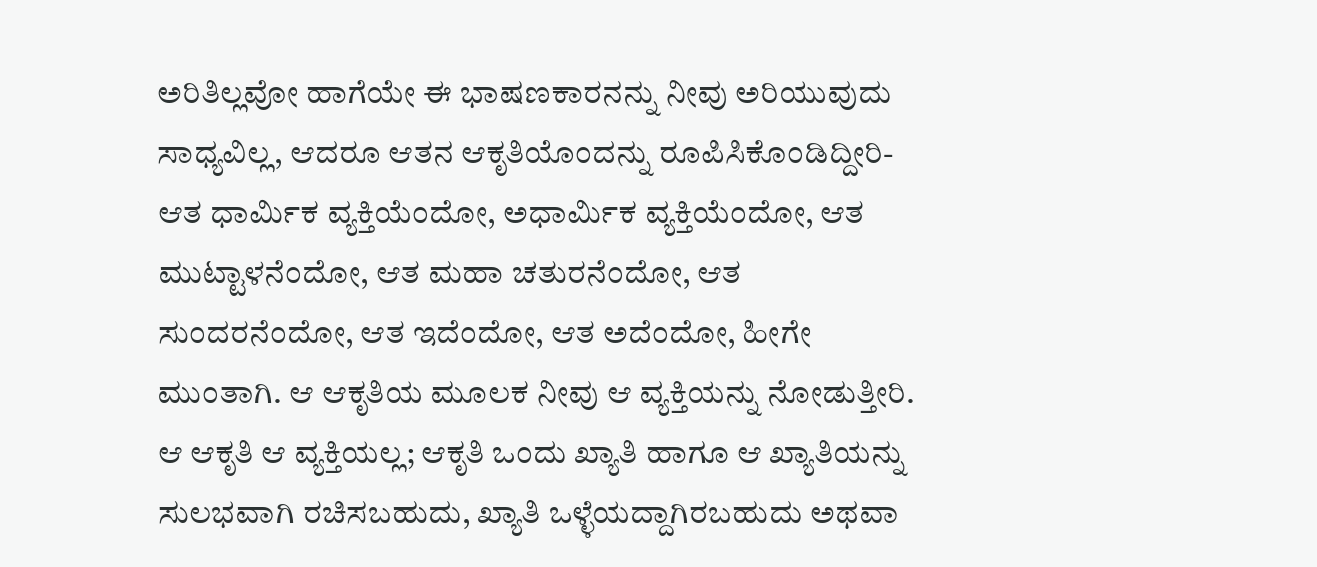ಅರಿತಿಲ್ಲವೋ ಹಾಗೆಯೇ ಈ ಭಾಷಣಕಾರನನ್ನು ನೀವು ಅರಿಯುವುದು ಸಾಧ್ಯವಿಲ್ಲ, ಆದರೂ ಆತನ ಆಕೃತಿಯೊಂದನ್ನು ರೂಪಿಸಿಕೊಂಡಿದ್ದೀರಿ- ಆತ ಧಾರ್ಮಿಕ ವ್ಯಕ್ತಿಯೆಂದೋ, ಅಧಾರ್ಮಿಕ ವ್ಯಕ್ತಿಯೆಂದೋ, ಆತ ಮುಟ್ಟಾಳನೆಂದೋ, ಆತ ಮಹಾ ಚತುರನೆಂದೋ, ಆತ ಸುಂದರನೆಂದೋ, ಆತ ಇದೆಂದೋ, ಆತ ಅದೆಂದೋ, ಹೀಗೇ ಮುಂತಾಗಿ. ಆ ಆಕೃತಿಯ ಮೂಲಕ ನೀವು ಆ ವ್ಯಕ್ತಿಯನ್ನು ನೋಡುತ್ತೀರಿ. ಆ ಆಕೃತಿ ಆ ವ್ಯಕ್ತಿಯಲ್ಲ; ಆಕೃತಿ ಒಂದು ಖ್ಯಾತಿ ಹಾಗೂ ಆ ಖ್ಯಾತಿಯನ್ನು ಸುಲಭವಾಗಿ ರಚಿಸಬಹುದು, ಖ್ಯಾತಿ ಒಳ್ಳೆಯದ್ದಾಗಿರಬಹುದು ಅಥವಾ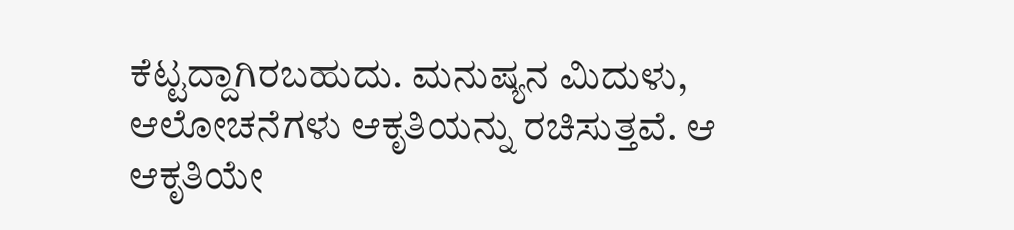ಕೆಟ್ಟದ್ದಾಗಿರಬಹುದು. ಮನುಷ್ಯನ ಮಿದುಳು, ಆಲೋಚನೆಗಳು ಆಕೃತಿಯನ್ನು ರಚಿಸುತ್ತವೆ. ಆ ಆಕೃತಿಯೇ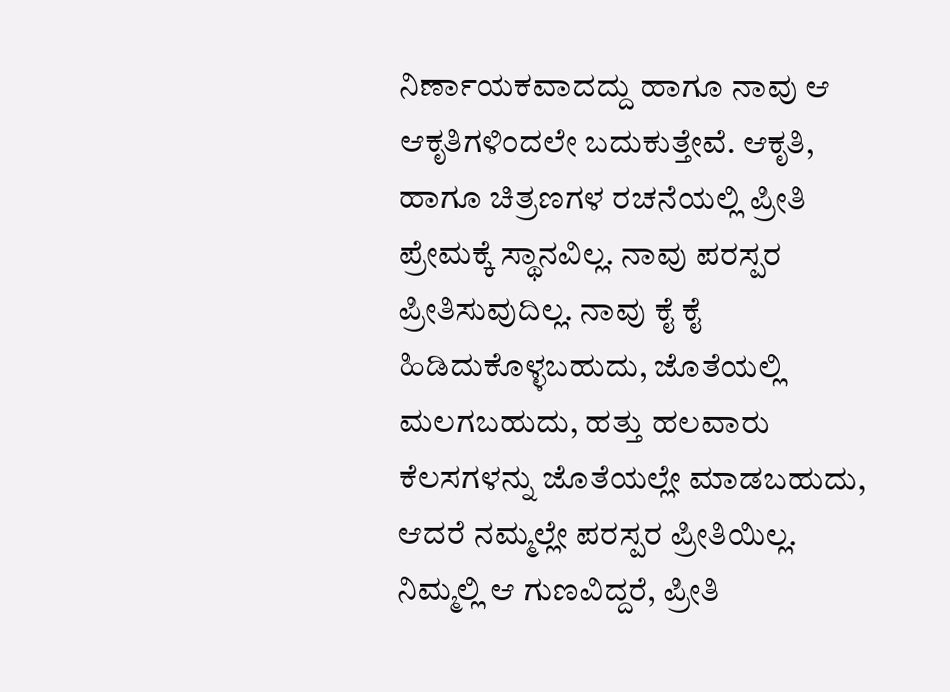ನಿರ್ಣಾಯಕವಾದದ್ದು ಹಾಗೂ ನಾವು ಆ ಆಕೃತಿಗಳಿಂದಲೇ ಬದುಕುತ್ತೇವೆ. ಆಕೃತಿ, ಹಾಗೂ ಚಿತ್ರಣಗಳ ರಚನೆಯಲ್ಲಿ ಪ್ರೀತಿ ಪ್ರೇಮಕ್ಕೆ ಸ್ಥಾನವಿಲ್ಲ. ನಾವು ಪರಸ್ಪರ ಪ್ರೀತಿಸುವುದಿಲ್ಲ. ನಾವು ಕೈ ಕೈ ಹಿಡಿದುಕೊಳ್ಳಬಹುದು, ಜೊತೆಯಲ್ಲಿ ಮಲಗಬಹುದು, ಹತ್ತು ಹಲವಾರು ಕೆಲಸಗಳನ್ನು ಜೊತೆಯಲ್ಲೇ ಮಾಡಬಹುದು, ಆದರೆ ನಮ್ಮಲ್ಲೇ ಪರಸ್ಪರ ಪ್ರೀತಿಯಿಲ್ಲ. ನಿಮ್ಮಲ್ಲಿ ಆ ಗುಣವಿದ್ದರೆ, ಪ್ರೀತಿ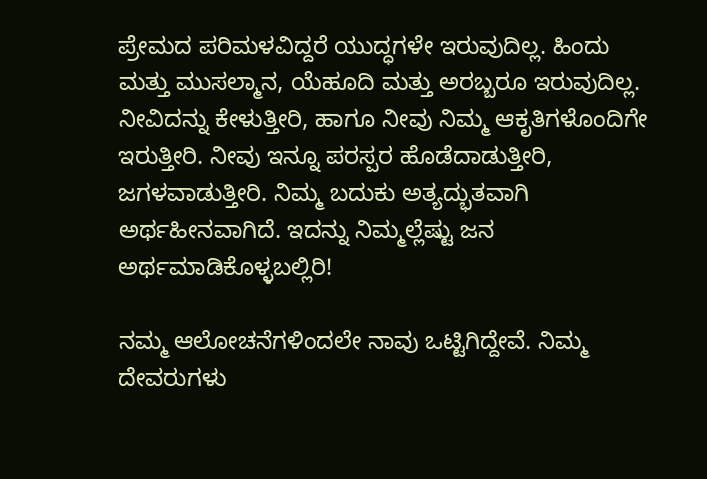ಪ್ರೇಮದ ಪರಿಮಳವಿದ್ದರೆ ಯುದ್ಧಗಳೇ ಇರುವುದಿಲ್ಲ. ಹಿಂದು ಮತ್ತು ಮುಸಲ್ಮಾನ, ಯೆಹೂದಿ ಮತ್ತು ಅರಬ್ಬರೂ ಇರುವುದಿಲ್ಲ. ನೀವಿದನ್ನು ಕೇಳುತ್ತೀರಿ, ಹಾಗೂ ನೀವು ನಿಮ್ಮ ಆಕೃತಿಗಳೊಂದಿಗೇ ಇರುತ್ತೀರಿ. ನೀವು ಇನ್ನೂ ಪರಸ್ಪರ ಹೊಡೆದಾಡುತ್ತೀರಿ, ಜಗಳವಾಡುತ್ತೀರಿ. ನಿಮ್ಮ ಬದುಕು ಅತ್ಯದ್ಭುತವಾಗಿ ಅರ್ಥಹೀನವಾಗಿದೆ. ಇದನ್ನು ನಿಮ್ಮಲ್ಲೆಷ್ಟು ಜನ ಅರ್ಥಮಾಡಿಕೊಳ್ಳಬಲ್ಲಿರಿ!

ನಮ್ಮ ಆಲೋಚನೆಗಳಿಂದಲೇ ನಾವು ಒಟ್ಟಿಗಿದ್ದೇವೆ. ನಿಮ್ಮ ದೇವರುಗಳು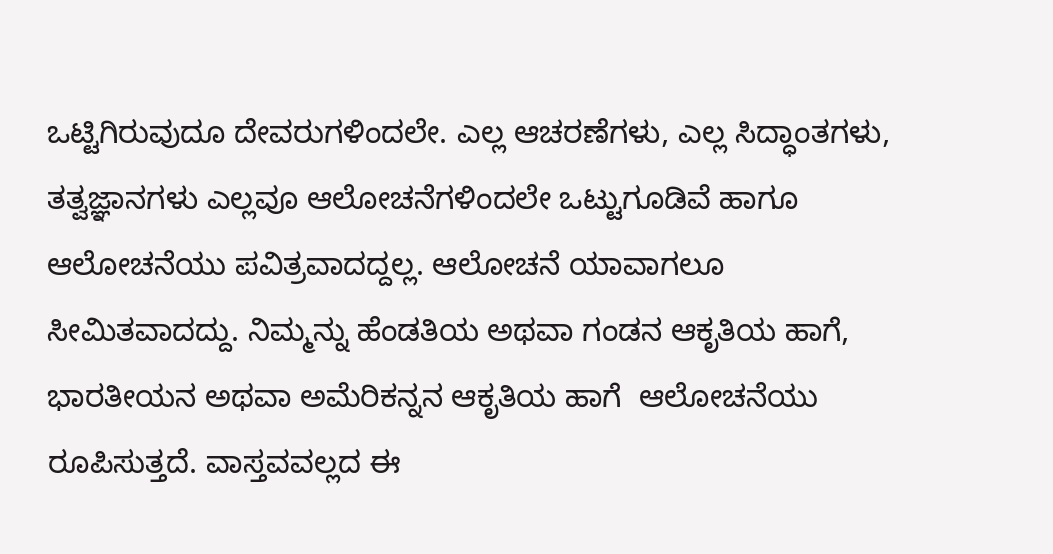ಒಟ್ಟಿಗಿರುವುದೂ ದೇವರುಗಳಿಂದಲೇ. ಎಲ್ಲ ಆಚರಣೆಗಳು, ಎಲ್ಲ ಸಿದ್ಧಾಂತಗಳು, ತತ್ವಜ್ಞಾನಗಳು ಎಲ್ಲವೂ ಆಲೋಚನೆಗಳಿಂದಲೇ ಒಟ್ಟುಗೂಡಿವೆ ಹಾಗೂ ಆಲೋಚನೆಯು ಪವಿತ್ರವಾದದ್ದಲ್ಲ. ಆಲೋಚನೆ ಯಾವಾಗಲೂ ಸೀಮಿತವಾದದ್ದು. ನಿಮ್ಮನ್ನು ಹೆಂಡತಿಯ ಅಥವಾ ಗಂಡನ ಆಕೃತಿಯ ಹಾಗೆ, ಭಾರತೀಯನ ಅಥವಾ ಅಮೆರಿಕನ್ನನ ಆಕೃತಿಯ ಹಾಗೆ  ಆಲೋಚನೆಯು ರೂಪಿಸುತ್ತದೆ. ವಾಸ್ತವವಲ್ಲದ ಈ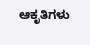ಆಕೃತಿಗಳು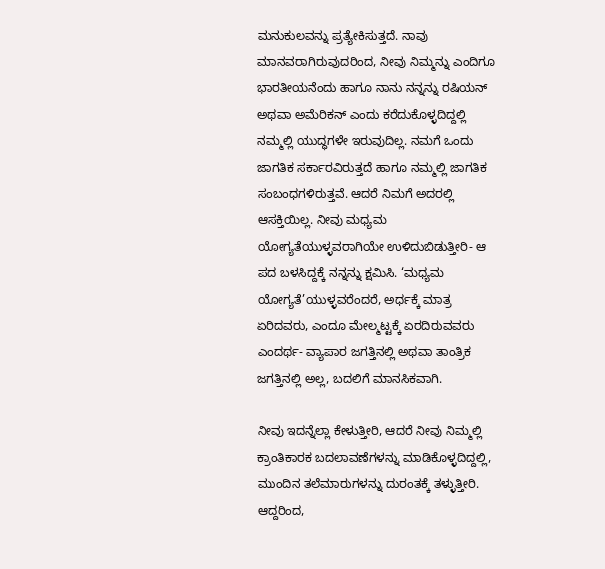ಮನುಕುಲವನ್ನು ಪ್ರತ್ಯೇಕಿಸುತ್ತದೆ. ನಾವು ಮಾನವರಾಗಿರುವುದರಿಂದ, ನೀವು ನಿಮ್ಮನ್ನು ಎಂದಿಗೂ ಭಾರತೀಯನೆಂದು ಹಾಗೂ ನಾನು ನನ್ನನ್ನು ರಷಿಯನ್ ಅಥವಾ ಅಮೆರಿಕನ್ ಎಂದು ಕರೆದುಕೊಳ್ಳದಿದ್ದಲ್ಲಿ ನಮ್ಮಲ್ಲಿ ಯುದ್ಧಗಳೇ ಇರುವುದಿಲ್ಲ. ನಮಗೆ ಒಂದು ಜಾಗತಿಕ ಸರ್ಕಾರವಿರುತ್ತದೆ ಹಾಗೂ ನಮ್ಮಲ್ಲಿ ಜಾಗತಿಕ ಸಂಬಂಧಗಳಿರುತ್ತವೆ. ಆದರೆ ನಿಮಗೆ ಅದರಲ್ಲಿ ಆಸಕ್ತಿಯಿಲ್ಲ. ನೀವು ಮಧ್ಯಮ ಯೋಗ್ಯತೆಯುಳ್ಳವರಾಗಿಯೇ ಉಳಿದುಬಿಡುತ್ತೀರಿ- ಆ ಪದ ಬಳಸಿದ್ದಕ್ಕೆ ನನ್ನನ್ನು ಕ್ಷಮಿಸಿ. ‘ಮಧ್ಯಮ ಯೋಗ್ಯತೆ’ಯುಳ್ಳವರೆಂದರೆ, ಅರ್ಧಕ್ಕೆ ಮಾತ್ರ ಏರಿದವರು, ಎಂದೂ ಮೇಲ್ಮಟ್ಟಕ್ಕೆ ಏರದಿರುವವರು ಎಂದರ್ಥ- ವ್ಯಾಪಾರ ಜಗತ್ತಿನಲ್ಲಿ ಅಥವಾ ತಾಂತ್ರಿಕ ಜಗತ್ತಿನಲ್ಲಿ ಅಲ್ಲ, ಬದಲಿಗೆ ಮಾನಸಿಕವಾಗಿ.

ನೀವು ಇದನ್ನೆಲ್ಲಾ ಕೇಳುತ್ತೀರಿ, ಆದರೆ ನೀವು ನಿಮ್ಮಲ್ಲಿ ಕ್ರಾಂತಿಕಾರಕ ಬದಲಾವಣೆಗಳನ್ನು ಮಾಡಿಕೊಳ್ಳದಿದ್ದಲ್ಲಿ, ಮುಂದಿನ ತಲೆಮಾರುಗಳನ್ನು ದುರಂತಕ್ಕೆ ತಳ್ಳುತ್ತೀರಿ. ಆದ್ದರಿಂದ,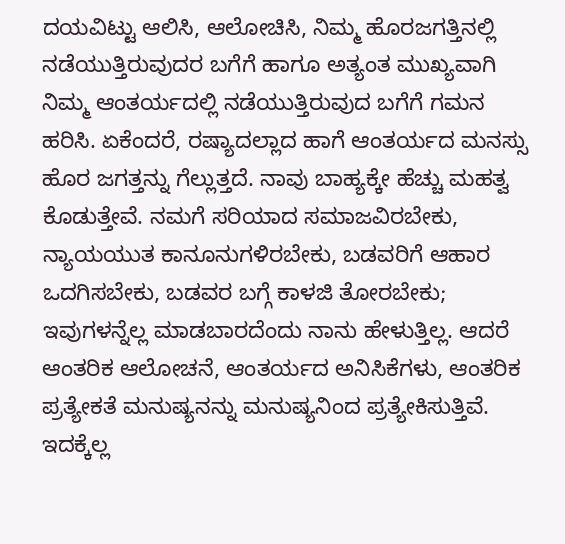ದಯವಿಟ್ಟು ಆಲಿಸಿ, ಆಲೋಚಿಸಿ, ನಿಮ್ಮ ಹೊರಜಗತ್ತಿನಲ್ಲಿ ನಡೆಯುತ್ತಿರುವುದರ ಬಗೆಗೆ ಹಾಗೂ ಅತ್ಯಂತ ಮುಖ್ಯವಾಗಿ ನಿಮ್ಮ ಆಂತರ್ಯದಲ್ಲಿ ನಡೆಯುತ್ತಿರುವುದ ಬಗೆಗೆ ಗಮನ ಹರಿಸಿ. ಏಕೆಂದರೆ, ರಷ್ಯಾದಲ್ಲಾದ ಹಾಗೆ ಆಂತರ್ಯದ ಮನಸ್ಸು ಹೊರ ಜಗತ್ತನ್ನು ಗೆಲ್ಲುತ್ತದೆ. ನಾವು ಬಾಹ್ಯಕ್ಕೇ ಹೆಚ್ಚು ಮಹತ್ವ ಕೊಡುತ್ತೇವೆ. ನಮಗೆ ಸರಿಯಾದ ಸಮಾಜವಿರಬೇಕು, ನ್ಯಾಯಯುತ ಕಾನೂನುಗಳಿರಬೇಕು, ಬಡವರಿಗೆ ಆಹಾರ ಒದಗಿಸಬೇಕು, ಬಡವರ ಬಗ್ಗೆ ಕಾಳಜಿ ತೋರಬೇಕು; ಇವುಗಳನ್ನೆಲ್ಲ ಮಾಡಬಾರದೆಂದು ನಾನು ಹೇಳುತ್ತಿಲ್ಲ. ಆದರೆ ಆಂತರಿಕ ಆಲೋಚನೆ, ಆಂತರ್ಯದ ಅನಿಸಿಕೆಗಳು, ಆಂತರಿಕ ಪ್ರತ್ಯೇಕತೆ ಮನುಷ್ಯನನ್ನು ಮನುಷ್ಯನಿಂದ ಪ್ರತ್ಯೇಕಿಸುತ್ತಿವೆ. ಇದಕ್ಕೆಲ್ಲ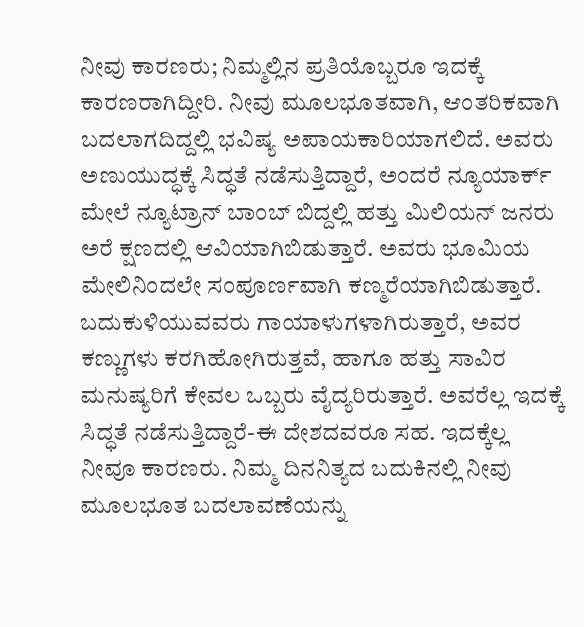ನೀವು ಕಾರಣರು; ನಿಮ್ಮಲ್ಲಿನ ಪ್ರತಿಯೊಬ್ಬರೂ ಇದಕ್ಕೆ ಕಾರಣರಾಗಿದ್ದೀರಿ. ನೀವು ಮೂಲಭೂತವಾಗಿ, ಆಂತರಿಕವಾಗಿ ಬದಲಾಗದಿದ್ದಲ್ಲಿ ಭವಿಷ್ಯ ಅಪಾಯಕಾರಿಯಾಗಲಿದೆ. ಅವರು ಅಣುಯುದ್ಧಕ್ಕೆ ಸಿದ್ಧತೆ ನಡೆಸುತ್ತಿದ್ದಾರೆ, ಅಂದರೆ ನ್ಯೂಯಾರ್ಕ್ ಮೇಲೆ ನ್ಯೂಟ್ರಾನ್ ಬಾಂಬ್ ಬಿದ್ದಲ್ಲಿ ಹತ್ತು ಮಿಲಿಯನ್ ಜನರು ಅರೆ ಕ್ಷಣದಲ್ಲಿ ಆವಿಯಾಗಿಬಿಡುತ್ತಾರೆ. ಅವರು ಭೂಮಿಯ ಮೇಲಿನಿಂದಲೇ ಸಂಪೂರ್ಣವಾಗಿ ಕಣ್ಮರೆಯಾಗಿಬಿಡುತ್ತಾರೆ. ಬದುಕುಳಿಯುವವರು ಗಾಯಾಳುಗಳಾಗಿರುತ್ತಾರೆ, ಅವರ ಕಣ್ಣುಗಳು ಕರಗಿಹೋಗಿರುತ್ತವೆ, ಹಾಗೂ ಹತ್ತು ಸಾವಿರ ಮನುಷ್ಯರಿಗೆ ಕೇವಲ ಒಬ್ಬರು ವೈದ್ಯರಿರುತ್ತಾರೆ. ಅವರೆಲ್ಲ ಇದಕ್ಕೆ ಸಿದ್ಧತೆ ನಡೆಸುತ್ತಿದ್ದಾರೆ-ಈ ದೇಶದವರೂ ಸಹ. ಇದಕ್ಕೆಲ್ಲ ನೀವೂ ಕಾರಣರು. ನಿಮ್ಮ ದಿನನಿತ್ಯದ ಬದುಕಿನಲ್ಲಿ ನೀವು ಮೂಲಭೂತ ಬದಲಾವಣೆಯನ್ನು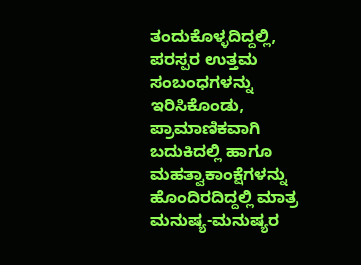ತಂದುಕೊಳ್ಳದಿದ್ದಲ್ಲಿ, ಪರಸ್ಪರ ಉತ್ತಮ ಸಂಬಂಧಗಳನ್ನು ಇರಿಸಿಕೊಂಡು, ಪ್ರಾಮಾಣಿಕವಾಗಿ ಬದುಕಿದಲ್ಲಿ ಹಾಗೂ ಮಹತ್ವಾಕಾಂಕ್ಷೆಗಳನ್ನು ಹೊಂದಿರದಿದ್ದಲ್ಲಿ ಮಾತ್ರ ಮನುಷ್ಯ-ಮನುಷ್ಯರ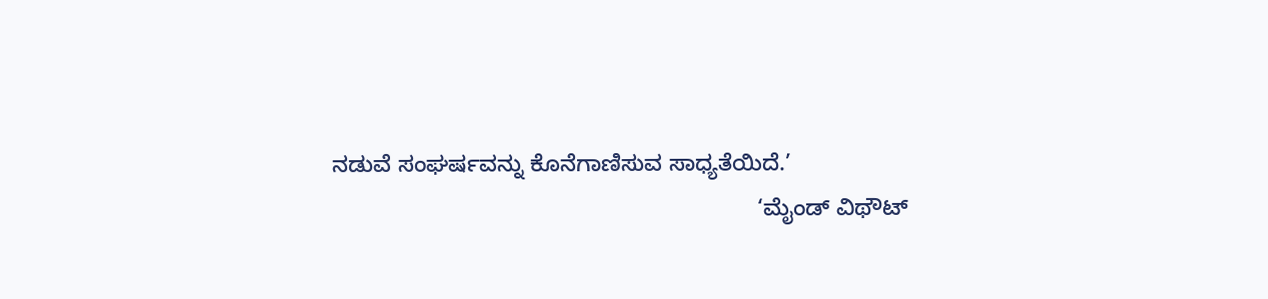ನಡುವೆ ಸಂಘರ್ಷವನ್ನು ಕೊನೆಗಾಣಿಸುವ ಸಾಧ್ಯತೆಯಿದೆ.’
                                                                   ‘ಮೈಂಡ್ ವಿಥೌಟ್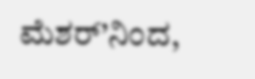ಮೆಶರ್’ನಿಂದ,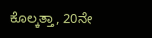ಕೊಲ್ಕತ್ತಾ, 20ನೇ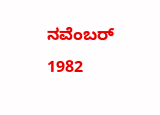ನವೆಂಬರ್ 1982